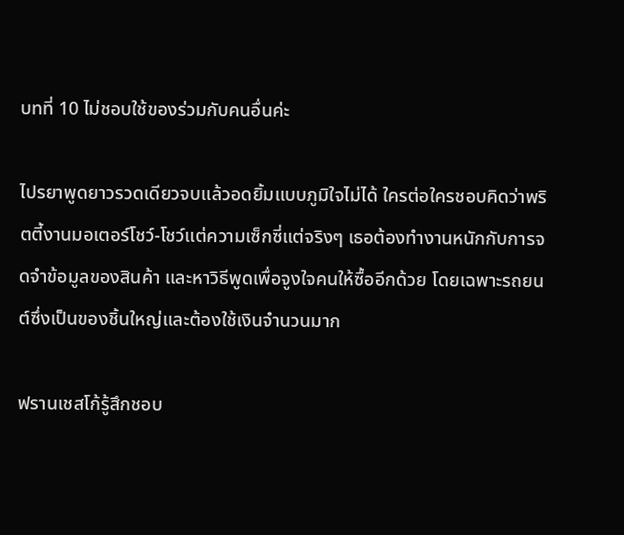บทที่ 10 ไม่ชอบใช้ของร่วมกับคนอื่นค่ะ

ไปรยาพูดยาวรวดเดียวจบแล้วอดยิ้มแบบภูมิใจไม่ได้ ใครต่อใครชอบคิดว่าพริตตี้งานมอเตอร์โชว์-โชว์แต่ความเซ็กซี่แต่จริงๆ เธอต้องทำงานหนักกับการจดจำข้อมูลของสินค้า และหาวิธีพูดเพื่อจูงใจคนให้ซื้ออีกด้วย โดยเฉพาะรถยนต์ซึ่งเป็นของชิ้นใหญ่และต้องใช้เงินจำนวนมาก

ฟรานเชสโก้รู้สึกชอบ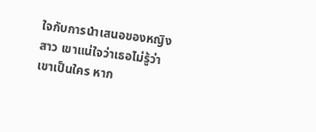ใจกับการนำเสนอของหญิงสาว เขาแน่ใจว่าเธอไม่รู้ว่าเขาเป็นใคร หาก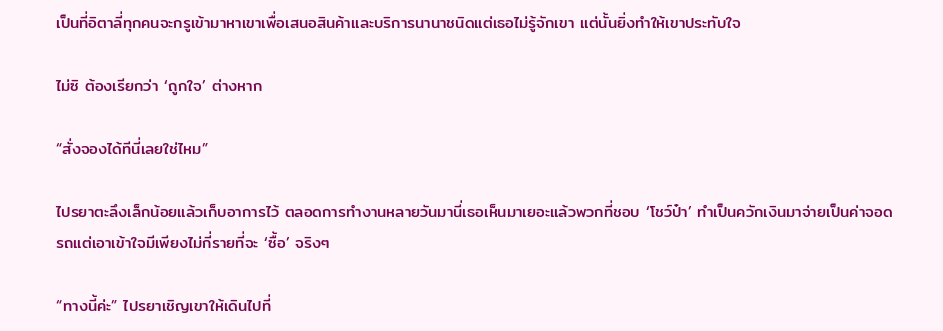เป็นที่อิตาลี่ทุกคนจะกรูเข้ามาหาเขาเพื่อเสนอสินค้าและบริการนานาชนิดแต่เธอไม่รู้จักเขา แต่นั้นยิ่งทำให้เขาประทับใจ

ไม่ซิ ต้องเรียกว่า ‘ถูกใจ’ ต่างหาก

“สั่งจองได้ทีนี่เลยใช่ไหม”

ไปรยาตะลึงเล็กน้อยแล้วเก็บอาการไว้ ตลอดการทำงานหลายวันมานี่เธอเห็นมาเยอะแล้วพวกที่ชอบ ‘โชว์ป๋า’ ทำเป็นควักเงินมาจ่ายเป็นค่าจอดรถแต่เอาเข้าใจมีเพียงไม่กี่รายที่จะ ‘ซื้อ’ จริงๆ

“ทางนี้ค่ะ” ไปรยาเชิญเขาให้เดินไปที่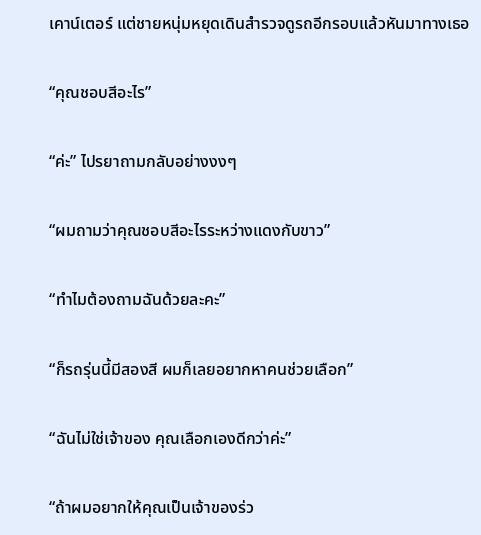เคาน์เตอร์ แต่ชายหนุ่มหยุดเดินสำรวจดูรถอีกรอบแล้วหันมาทางเธอ

“คุณชอบสีอะไร”

“ค่ะ” ไปรยาถามกลับอย่างงงๆ

“ผมถามว่าคุณชอบสีอะไรระหว่างแดงกับขาว”

“ทำไมต้องถามฉันด้วยละคะ”

“ก็รถรุ่นนี้มีสองสี ผมก็เลยอยากหาคนช่วยเลือก”

“ฉันไม่ใช่เจ้าของ คุณเลือกเองดีกว่าค่ะ”

“ถ้าผมอยากให้คุณเป็นเจ้าของร่ว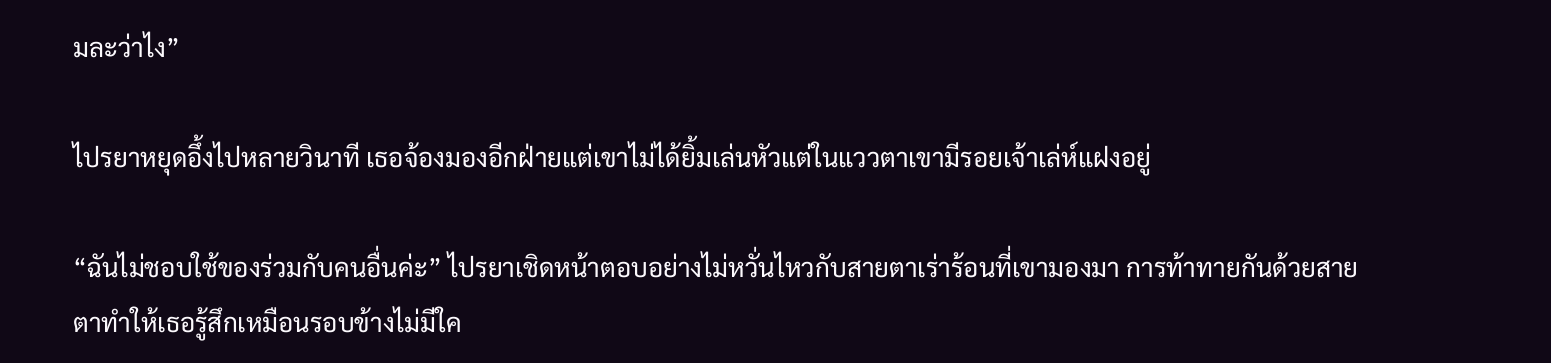มละว่าไง”

ไปรยาหยุดอึ้งไปหลายวินาที เธอจ้องมองอีกฝ่ายแต่เขาไม่ได้ยิ้มเล่นหัวแต่ในแววตาเขามีรอยเจ้าเล่ห์แฝงอยู่

“ฉันไม่ชอบใช้ของร่วมกับคนอื่นค่ะ” ไปรยาเชิดหน้าตอบอย่างไม่หวั่นไหวกับสายตาเร่าร้อนที่เขามองมา การท้าทายกันด้วยสายตาทำให้เธอรู้สึกเหมือนรอบข้างไม่มีใค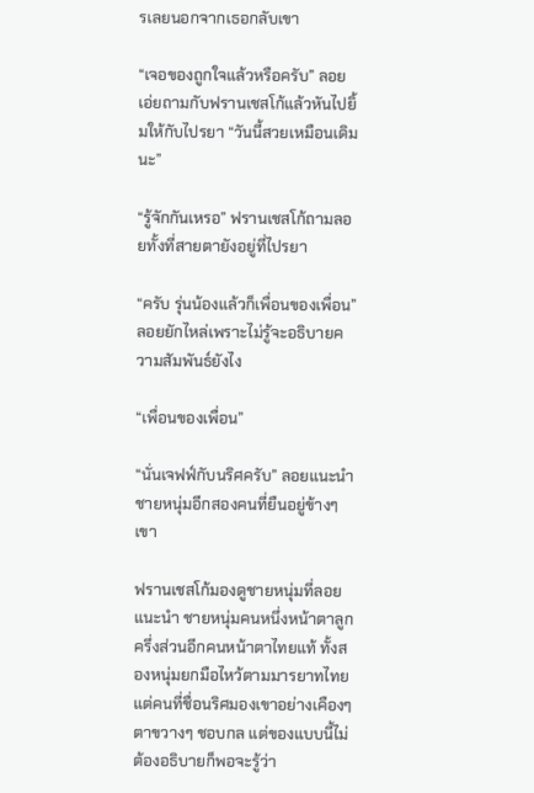รเลยนอกจากเธอกลับเขา

“เจอของถูกใจแล้วหรือครับ” ลอยเอ่ยถามกับฟรานเชสโก้แล้วหันไปยิ้มให้กับไปรยา “วันนี้สวยเหมือนเดิมนะ”

“รู้จักกันเหรอ” ฟรานเชสโก้ถามลอยทั้งที่สายตายังอยู่ที่ไปรยา

“ครับ รุ่นน้องแล้วก็เพื่อนของเพื่อน” ลอยยักไหล่เพราะไม่รู้จะอธิบายความสัมพันธ์ยังไง

“เพื่อนของเพื่อน”

“นั่นเจฟฟ์กับนริศครับ” ลอยแนะนำชายหนุ่มอีกสองคนที่ยืนอยู่ข้างๆ เขา

ฟรานเชสโก้มองดูชายหนุ่มที่ลอยแนะนำ ชายหนุ่มคนหนึ่งหน้าตาลูกครึ่งส่วนอีกคนหน้าตาไทยแท้ ทั้งสองหนุ่มยกมือไหว้ตามมารยาทไทยแต่คนที่ชื่อนริศมองเขาอย่างเคืองๆ ตาขวางๆ ชอบกล แต่ของแบบนี้ไม่ต้องอธิบายก็พอจะรู้ว่า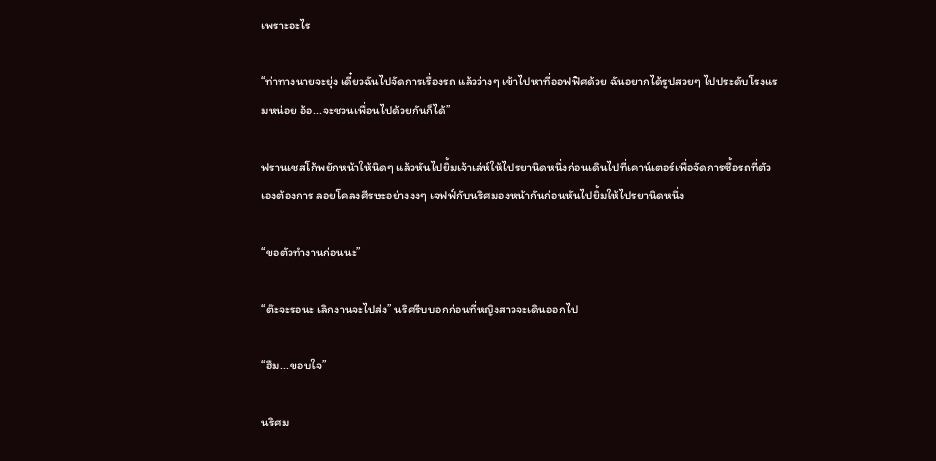เพราะอะไร

“ท่าทางนายจะยุ่ง เดี๋ยวฉันไปจัดการเรื่องรถ แล้วว่างๆ เข้าไปหาที่ออฟฟิศด้วย ฉันอยากได้รูปสวยๆ ไปประดับโรงแรมหน่อย อ้อ...จะชวนเพื่อนไปด้วยกันก็ได้”

ฟรานเชสโก้พยักหน้าให้นิดๆ แล้วหันไปยิ้มเจ้าเล่ห์ให้ไปรยานิดหนึ่งก่อนเดินไปที่เคาน์เตอร์เพื่อจัดการซื้อรถที่ตัวเองต้องการ ลอยโคลงศีรษะอย่างงงๆ เจฟฟ์กับนริศมองหน้ากันก่อนหันไปยิ้มให้ไปรยานิดหนึ่ง

“ขอตัวทำงานก่อนนะ”

“ต๊ะจะรอนะ เลิกงานจะไปส่ง” นริศรีบบอกก่อนที่หญิงสาวจะเดินออกไป

“ฮืม...ขอบใจ”

นริศม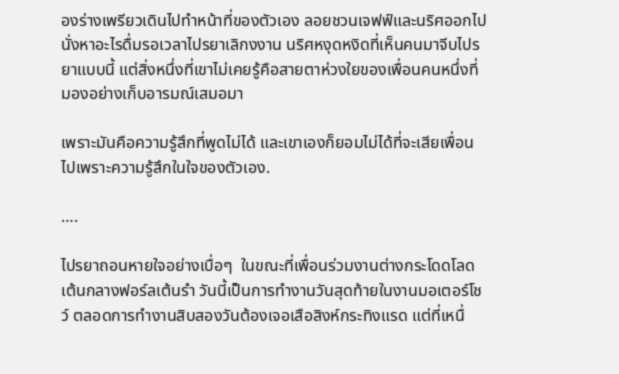องร่างเพรียวเดินไปทำหน้าที่ของตัวเอง ลอยชวนเจฟฟ์และนริศออกไปนั่งหาอะไรดื่มรอเวลาไปรยาเลิกงงาน นริศหงุดหงิดที่เห็นคนมาจีบไปรยาแบบนี้ แต่สิ่งหนึ่งที่เขาไม่เคยรู้คือสายตาห่วงใยของเพื่อนคนหนึ่งที่มองอย่างเก็บอารมณ์เสมอมา

เพราะมันคือความรู้สึกที่พูดไม่ได้ และเขาเองก็ยอมไม่ได้ที่จะเสียเพื่อนไปเพราะความรู้สึกในใจของตัวเอง.

….

ไปรยาถอนหายใจอย่างเบื่อๆ  ในขณะที่เพื่อนร่วมงานต่างกระโดดโลดเต้นกลางฟอร์ลเต้นรำ วันนี้เป็นการทำงานวันสุดท้ายในงานมอเตอร์โชว์ ตลอดการทำงานสิบสองวันต้องเจอเสือสิงห์กระทิงแรด แต่ที่เหนื่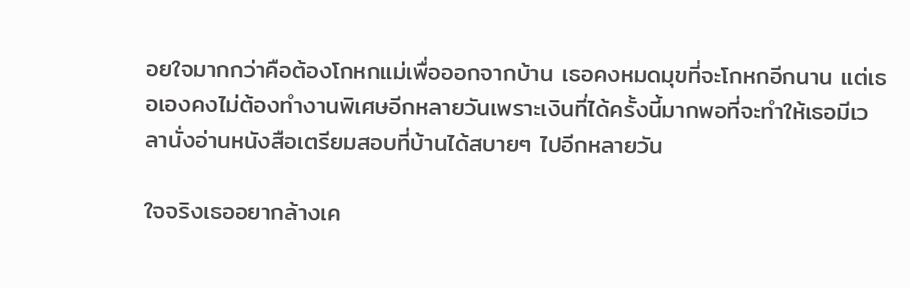อยใจมากกว่าคือต้องโกหกแม่เพื่อออกจากบ้าน เธอคงหมดมุขที่จะโกหกอีกนาน แต่เธอเองคงไม่ต้องทำงานพิเศษอีกหลายวันเพราะเงินที่ได้ครั้งนี้มากพอที่จะทำให้เธอมีเวลานั่งอ่านหนังสือเตรียมสอบที่บ้านได้สบายๆ ไปอีกหลายวัน

ใจจริงเธออยากล้างเค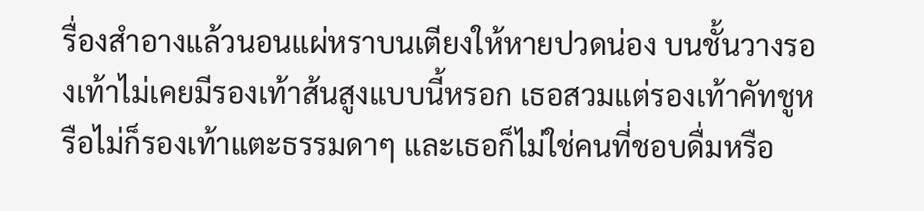รื่องสำอางแล้วนอนแผ่หราบนเตียงให้หายปวดน่อง บนชั้นวางรองเท้าไม่เคยมีรองเท้าส้นสูงแบบนี้หรอก เธอสวมแต่รองเท้าคัทชูหรือไม่ก็รองเท้าแตะธรรมดาๆ และเธอก็ไม่ใช่คนที่ชอบดื่มหรือ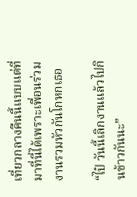เที่ยวกลางคืนนี้แบบแต่ที่มาที่นี่ได้เพราะเพื่อนร่วมงานรวมหัวกันโกหกเธอ

“ไป๋ วันนี้เลิกงานแล้วไปกินข้าวกันนะ”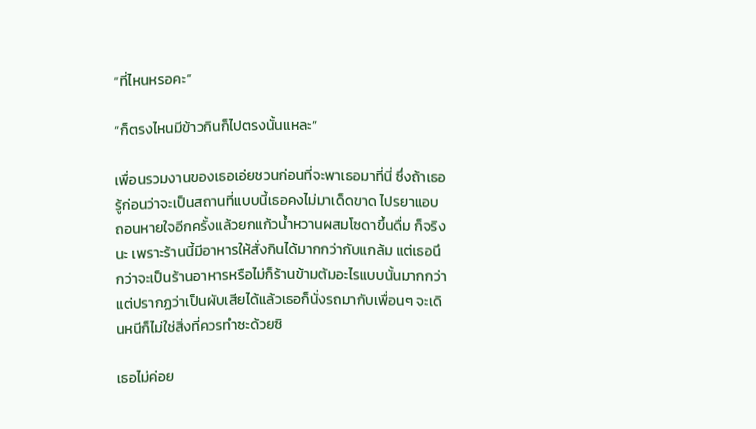“ที่ไหนหรอคะ”

“ก็ตรงไหนมีข้าวกินก็ไปตรงนั้นแหละ”

เพื่อนรวมงานของเธอเอ่ยชวนก่อนที่จะพาเธอมาที่นี่ ซึ่งถ้าเธอรู้ก่อนว่าจะเป็นสถานที่แบบนี้เธอคงไม่มาเด็ดขาด ไปรยาแอบถอนหายใจอีกครั้งแล้วยกแก้วน้ำหวานผสมโซดาขึ้นดื่ม ก็จริงนะ เพราะร้านนี้มีอาหารให้สั่งกินได้มากกว่ากับแกล้ม แต่เธอนึกว่าจะเป็นร้านอาหารหรือไม่ก็ร้านข้ามต้มอะไรแบบนั้นมากกว่า แต่ปรากฏว่าเป็นผับเสียได้แล้วเธอก็นั่งรถมากับเพื่อนๆ จะเดินหนีก็ไม่ใช่สิ่งที่ควรทำซะด้วยซิ

เธอไม่ค่อย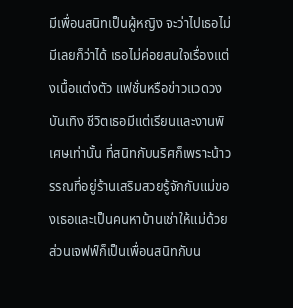มีเพื่อนสนิทเป็นผู้หญิง จะว่าไปเธอไม่มีเลยก็ว่าได้ เธอไม่ค่อยสนใจเรื่องแต่งเนื้อแต่งตัว แฟชั่นหรือข่าวแวดวงบันเทิง ชีวิตเธอมีแต่เรียนและงานพิเศษเท่านั้น ที่สนิทกับนริศก็เพราะน้าวรรณที่อยู่ร้านเสริมสวยรู้จักกับแม่ของเธอและเป็นคนหาบ้านเช่าให้แม่ด้วย ส่วนเจฟฟ์ก็เป็นเพื่อนสนิทกับน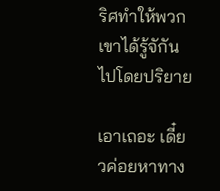ริศทำให้พวกเขาได้รู้จักันไปโดยปริยาย

เอาเถอะ เดี๋ยวค่อยหาทาง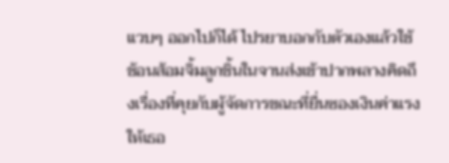แวบๆ ออกไปก็ได้ ไปรยาบอกกับตัวเองแล้วใช้ช้อนส้อมจิ้มลูกชิ้นในจานส่งเข้าปากพลางคิดถึงเรื่องที่คุยกับผู้จัดการขณะที่ยื่นซองเงินค่าแรงให้เธอ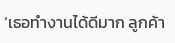‘เธอทำงานได้ดีมาก ลูกค้า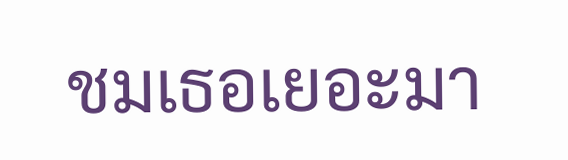ชมเธอเยอะมา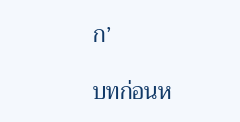ก’

บทก่อนห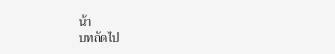น้า
บทถัดไป